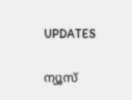UPDATES

ന്യൂസ്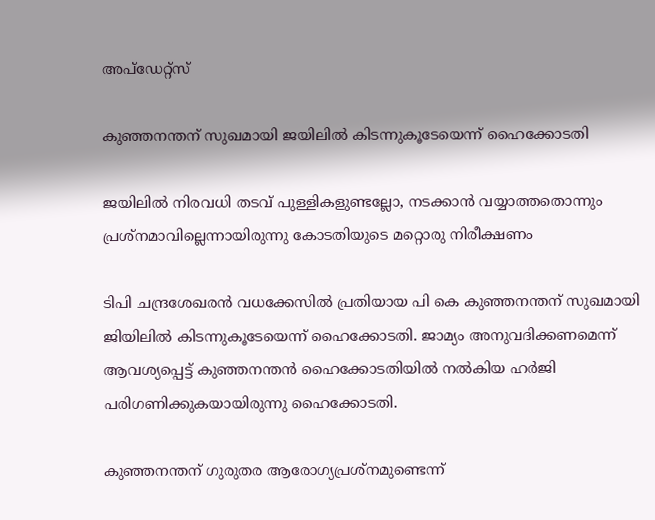അപ്ഡേറ്റ്സ്

കുഞ്ഞനന്തന് സുഖമായി ജയിലില്‍ കിടന്നുകൂടേയെന്ന് ഹൈക്കോടതി

ജയിലില്‍ നിരവധി തടവ് പുള്ളികളുണ്ടല്ലോ, നടക്കാന്‍ വയ്യാത്തതൊന്നും പ്രശ്‌നമാവില്ലെന്നായിരുന്നു കോടതിയുടെ മറ്റൊരു നിരീക്ഷണം

ടിപി ചന്ദ്രശേഖരന്‍ വധക്കേസില്‍ പ്രതിയായ പി കെ കുഞ്ഞനന്തന് സുഖമായി ജിയിലില്‍ കിടന്നുകൂടേയെന്ന് ഹൈക്കോടതി. ജാമ്യം അനുവദിക്കണമെന്ന് ആവശ്യപ്പെട്ട് കുഞ്ഞനന്തന്‍ ഹൈക്കോടതിയില്‍ നല്‍കിയ ഹര്‍ജി പരിഗണിക്കുകയായിരുന്നു ഹൈക്കോടതി.

കുഞ്ഞനന്തന് ഗുരുതര ആരോഗ്യപ്രശ്‌നമുണ്ടെന്ന്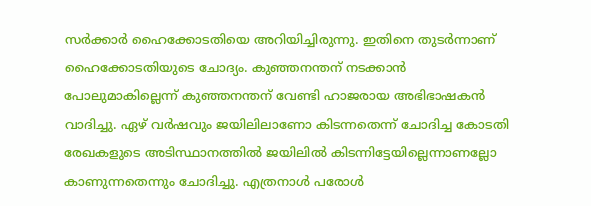സര്‍ക്കാര്‍ ഹൈക്കോടതിയെ അറിയിച്ചിരുന്നു. ഇതിനെ തുടര്‍ന്നാണ് ഹൈക്കോടതിയുടെ ചോദ്യം. കുഞ്ഞനന്തന് നടക്കാന്‍ പോലുമാകില്ലെന്ന് കുഞ്ഞനന്തന് വേണ്ടി ഹാജരായ അഭിഭാഷകന്‍ വാദിച്ചു. ഏഴ് വര്‍ഷവും ജയിലിലാണോ കിടന്നതെന്ന് ചോദിച്ച കോടതി രേഖകളുടെ അടിസ്ഥാനത്തില്‍ ജയിലില്‍ കിടന്നിട്ടേയില്ലെന്നാണല്ലോ കാണുന്നതെന്നും ചോദിച്ചു. എത്രനാള്‍ പരോള്‍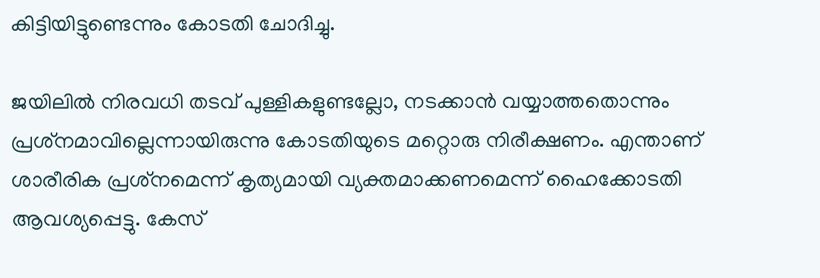കിട്ടിയിട്ടുണ്ടെന്നും കോടതി ചോദിച്ചു.

ജയിലില്‍ നിരവധി തടവ് പുള്ളികളുണ്ടല്ലോ, നടക്കാന്‍ വയ്യാത്തതൊന്നും പ്രശ്‌നമാവില്ലെന്നായിരുന്നു കോടതിയുടെ മറ്റൊരു നിരീക്ഷണം. എന്താണ് ശാരീരിക പ്രശ്‌നമെന്ന് കൃത്യമായി വ്യക്തമാക്കണമെന്ന് ഹൈക്കോടതി ആവശ്യപ്പെട്ടു. കേസ്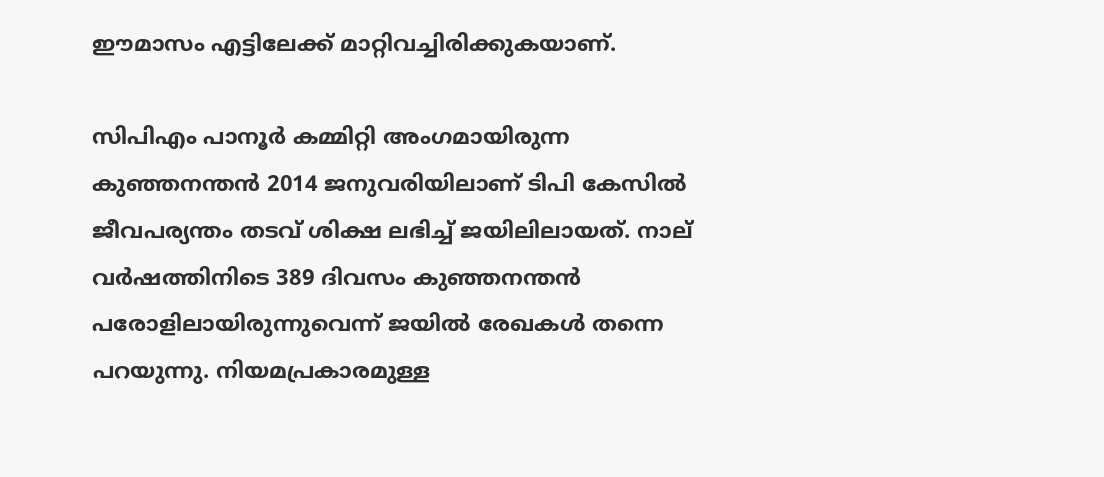ഈമാസം എട്ടിലേക്ക് മാറ്റിവച്ചിരിക്കുകയാണ്.

സിപിഎം പാനൂര്‍ കമ്മിറ്റി അംഗമായിരുന്ന കുഞ്ഞനന്തന്‍ 2014 ജനുവരിയിലാണ് ടിപി കേസില്‍ ജീവപര്യന്തം തടവ് ശിക്ഷ ലഭിച്ച് ജയിലിലായത്. നാല് വര്‍ഷത്തിനിടെ 389 ദിവസം കുഞ്ഞനന്തന്‍ പരോളിലായിരുന്നുവെന്ന് ജയില്‍ രേഖകള്‍ തന്നെ പറയുന്നു. നിയമപ്രകാരമുള്ള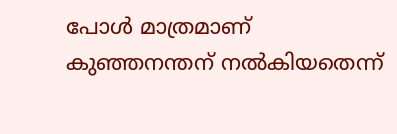പോള്‍ മാത്രമാണ് കുഞ്ഞനന്തന് നല്‍കിയതെന്ന്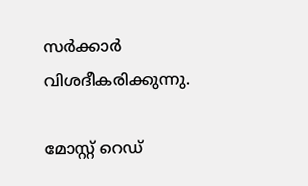സര്‍ക്കാര്‍ വിശദീകരിക്കുന്നു.

മോസ്റ്റ് റെഡ്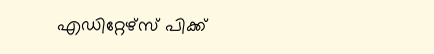എഡിറ്റേഴ്സ് പിക്ക്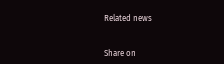Related news


Share on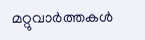മറ്റുവാര്‍ത്തകള്‍